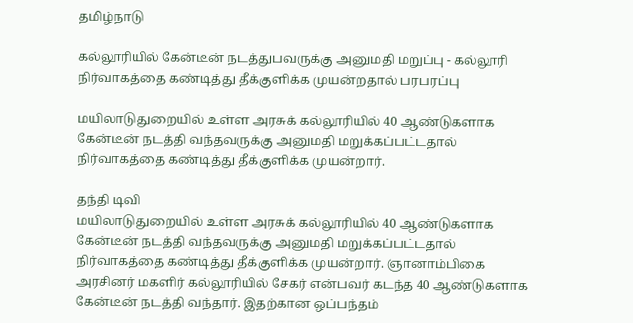தமிழ்நாடு

கல்லூரியில் கேன்டீன் நடத்துபவருக்கு அனுமதி மறுப்பு - கல்லூரி நிர்வாகத்தை கண்டித்து தீக்குளிக்க முயன்றதால் பரபரப்பு

மயிலாடுதுறையில் உள்ள அரசுக் கல்லூரியில் 40 ஆண்டுகளாக கேன்டீன் நடத்தி வந்தவருக்கு அனுமதி மறுக்கப்பட்டதால் நிர்வாகத்தை கண்டித்து தீக்குளிக்க முயன்றார்.

தந்தி டிவி
மயிலாடுதுறையில் உள்ள அரசுக் கல்லூரியில் 40 ஆண்டுகளாக கேன்டீன் நடத்தி வந்தவருக்கு அனுமதி மறுக்கப்பட்டதால் நிர்வாகத்தை கண்டித்து தீக்குளிக்க முயன்றார். ஞானாம்பிகை அரசினர் மகளிர் கல்லூரியில் சேகர் என்பவர் கடந்த 40 ஆண்டுகளாக கேன்டீன் நடத்தி வந்தார். இதற்கான ஒப்பந்தம்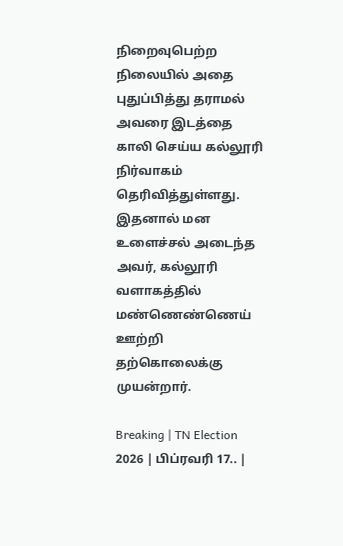நிறைவுபெற்ற நிலையில் அதை புதுப்பித்து தராமல் அவரை இடத்தை காலி செய்ய கல்லூரி நிர்வாகம் தெரிவித்துள்ளது. இதனால் மன உளைச்சல் அடைந்த அவர், கல்லூரி வளாகத்தில் மண்ணெண்ணெய் ஊற்றி தற்கொலைக்கு முயன்றார்.

Breaking | TN Election 2026 | பிப்ரவரி 17.. |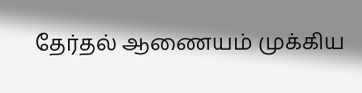தேர்தல் ஆணையம் முக்கிய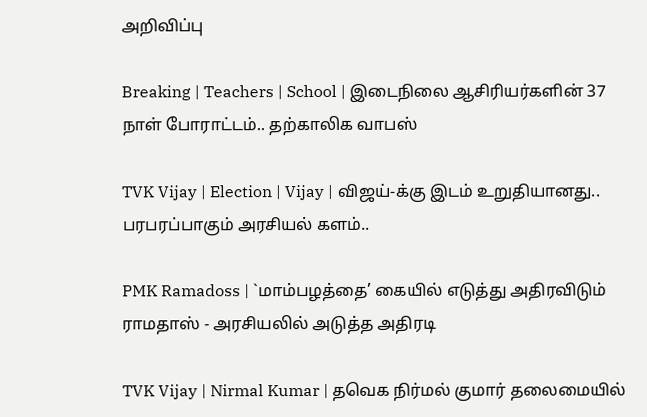அறிவிப்பு

Breaking | Teachers | School | இடைநிலை ஆசிரியர்களின் 37 நாள் போராட்டம்.. தற்காலிக வாபஸ்

TVK Vijay | Election | Vijay | விஜய்-க்கு இடம் உறுதியானது.. பரபரப்பாகும் அரசியல் களம்..

PMK Ramadoss | `மாம்பழத்தை’ கையில் எடுத்து அதிரவிடும் ராமதாஸ் - அரசியலில் அடுத்த அதிரடி

TVK Vijay | Nirmal Kumar | தவெக நிர்மல் குமார் தலைமையில்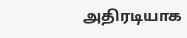அதிரடியாக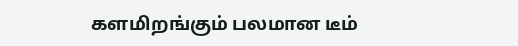களமிறங்கும் பலமான டீம்